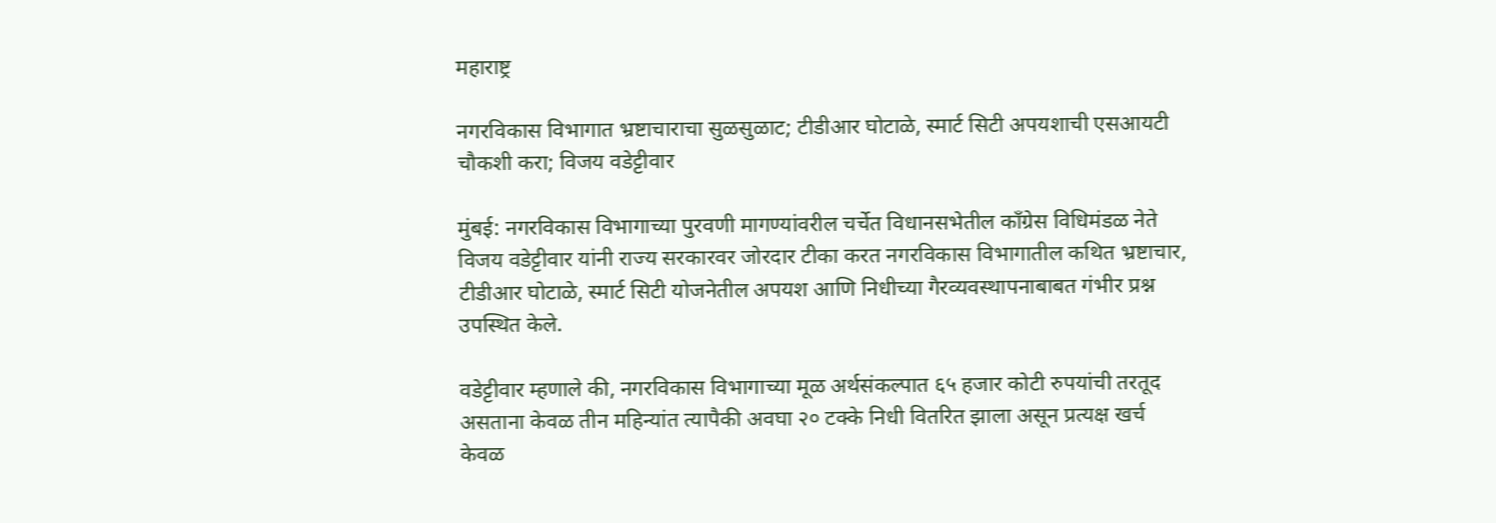महाराष्ट्र

नगरविकास विभागात भ्रष्टाचाराचा सुळसुळाट; टीडीआर घोटाळे, स्मार्ट सिटी अपयशाची एसआयटी चौकशी करा; विजय वडेट्टीवार

मुंबई: नगरविकास विभागाच्या पुरवणी मागण्यांवरील चर्चेत विधानसभेतील काँग्रेस विधिमंडळ नेते विजय वडेट्टीवार यांनी राज्य सरकारवर जोरदार टीका करत नगरविकास विभागातील कथित भ्रष्टाचार, टीडीआर घोटाळे, स्मार्ट सिटी योजनेतील अपयश आणि निधीच्या गैरव्यवस्थापनाबाबत गंभीर प्रश्न उपस्थित केले.

वडेट्टीवार म्हणाले की, नगरविकास विभागाच्या मूळ अर्थसंकल्पात ६५ हजार कोटी रुपयांची तरतूद असताना केवळ तीन महिन्यांत त्यापैकी अवघा २० टक्के निधी वितरित झाला असून प्रत्यक्ष खर्च केवळ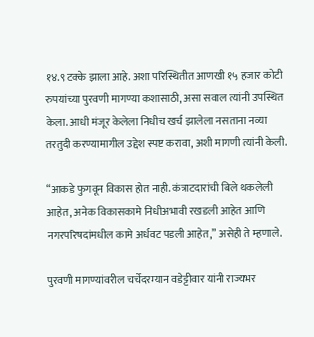१४.९ टक्के झाला आहे. अशा परिस्थितीत आणखी १५ हजार कोटी रुपयांच्या पुरवणी मागण्या कशासाठी, असा सवाल त्यांनी उपस्थित केला. आधी मंजूर केलेला निधीच खर्च झालेला नसताना नव्या तरतुदी करण्यामागील उद्देश स्पष्ट करावा, अशी मागणी त्यांनी केली.

“आकडे फुगवून विकास होत नाही. कंत्राटदारांची बिले थकलेली आहेत, अनेक विकासकामे निधीअभावी रखडली आहेत आणि नगरपरिषदांमधील कामे अर्धवट पडली आहेत,” असेही ते म्हणाले.

पुरवणी मागण्यांवरील चर्चेदरम्यान वडेट्टीवार यांनी राज्यभर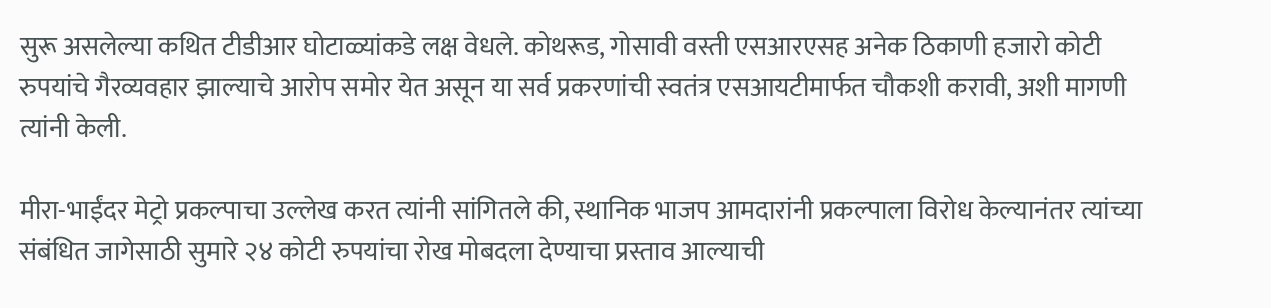सुरू असलेल्या कथित टीडीआर घोटाळ्यांकडे लक्ष वेधले. कोथरूड, गोसावी वस्ती एसआरएसह अनेक ठिकाणी हजारो कोटी रुपयांचे गैरव्यवहार झाल्याचे आरोप समोर येत असून या सर्व प्रकरणांची स्वतंत्र एसआयटीमार्फत चौकशी करावी, अशी मागणी त्यांनी केली.

मीरा-भाईंदर मेट्रो प्रकल्पाचा उल्लेख करत त्यांनी सांगितले की, स्थानिक भाजप आमदारांनी प्रकल्पाला विरोध केल्यानंतर त्यांच्या संबंधित जागेसाठी सुमारे २४ कोटी रुपयांचा रोख मोबदला देण्याचा प्रस्ताव आल्याची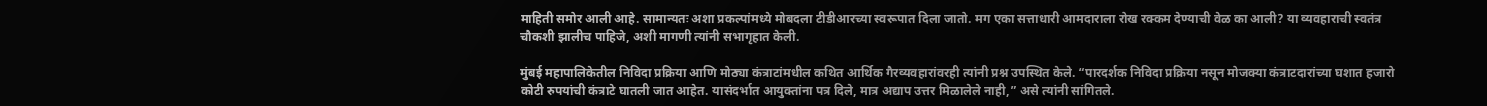माहिती समोर आली आहे. सामान्यतः अशा प्रकल्पांमध्ये मोबदला टीडीआरच्या स्वरूपात दिला जातो. मग एका सत्ताधारी आमदाराला रोख रक्कम देण्याची वेळ का आली? या व्यवहाराची स्वतंत्र चौकशी झालीच पाहिजे, अशी मागणी त्यांनी सभागृहात केली.

मुंबई महापालिकेतील निविदा प्रक्रिया आणि मोठ्या कंत्राटांमधील कथित आर्थिक गैरव्यवहारांवरही त्यांनी प्रश्न उपस्थित केले. “पारदर्शक निविदा प्रक्रिया नसून मोजक्या कंत्राटदारांच्या घशात हजारो कोटी रुपयांची कंत्राटे घातली जात आहेत. यासंदर्भात आयुक्तांना पत्र दिले, मात्र अद्याप उत्तर मिळालेले नाही,” असे त्यांनी सांगितले.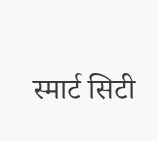स्मार्ट सिटी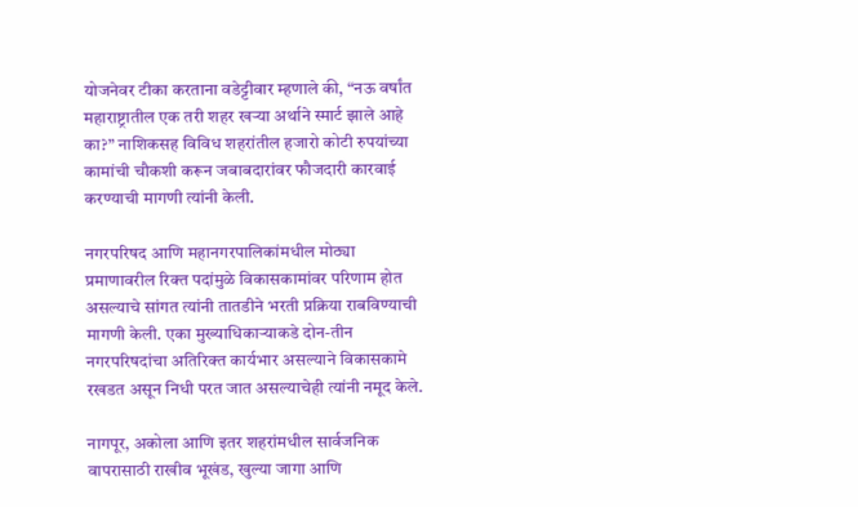योजनेवर टीका करताना वडेट्टीवार म्हणाले की, “नऊ वर्षांत महाराष्ट्रातील एक तरी शहर खऱ्या अर्थाने स्मार्ट झाले आहे का?” नाशिकसह विविध शहरांतील हजारो कोटी रुपयांच्या कामांची चौकशी करून जबाबदारांवर फौजदारी कारवाई करण्याची मागणी त्यांनी केली.

नगरपरिषद आणि महानगरपालिकांमधील मोठ्या प्रमाणावरील रिक्त पदांमुळे विकासकामांवर परिणाम होत असल्याचे सांगत त्यांनी तातडीने भरती प्रक्रिया राबविण्याची मागणी केली. एका मुख्याधिकाऱ्याकडे दोन-तीन नगरपरिषदांचा अतिरिक्त कार्यभार असल्याने विकासकामे रखडत असून निधी परत जात असल्याचेही त्यांनी नमूद केले.

नागपूर, अकोला आणि इतर शहरांमधील सार्वजनिक वापरासाठी राखीव भूखंड, खुल्या जागा आणि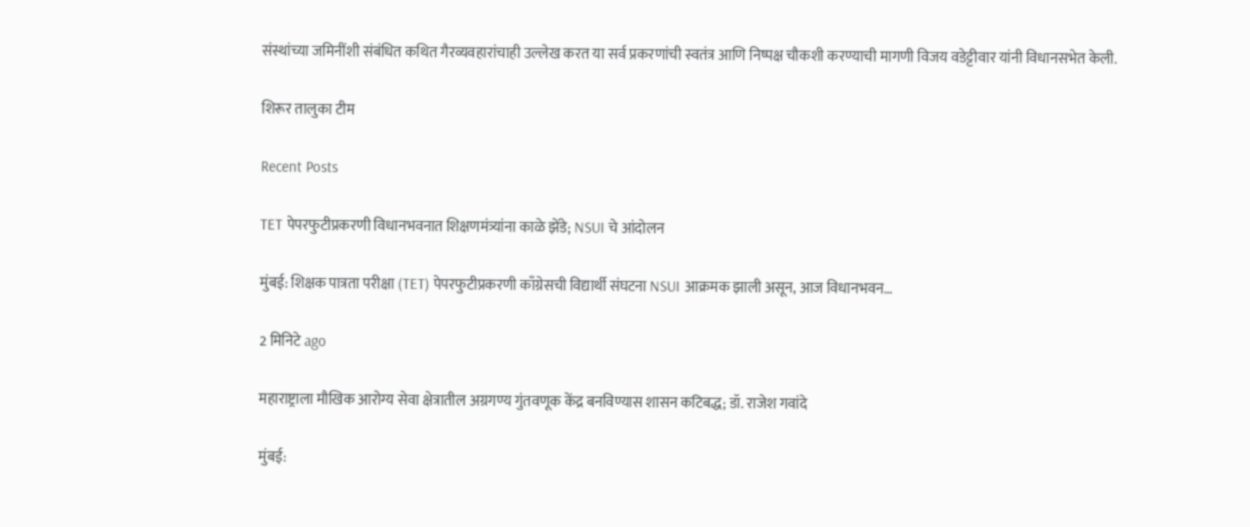संस्थांच्या जमिनींशी संबंधित कथित गैरव्यवहारांचाही उल्लेख करत या सर्व प्रकरणांची स्वतंत्र आणि निष्पक्ष चौकशी करण्याची मागणी विजय वडेट्टीवार यांनी विधानसभेत केली.

शिरूर तालुका टीम

Recent Posts

TET पेपरफुटीप्रकरणी विधानभवनात शिक्षणमंत्र्यांना काळे झेंडे; NSUI चे आंदोलन

मुंबई: शिक्षक पात्रता परीक्षा (TET) पेपरफुटीप्रकरणी काँग्रेसची विद्यार्थी संघटना NSUI आक्रमक झाली असून, आज विधानभवन…

2 मिनिटे ago

महाराष्ट्राला मौखिक आरोग्य सेवा क्षेत्रातील अग्रगण्य गुंतवणूक केंद्र बनविण्यास शासन कटिबद्ध; डॉ. राजेश गवांदे

मुंबई: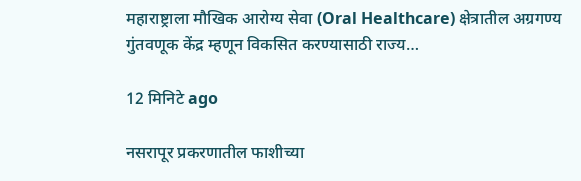महाराष्ट्राला मौखिक आरोग्य सेवा (Oral Healthcare) क्षेत्रातील अग्रगण्य गुंतवणूक केंद्र म्हणून विकसित करण्यासाठी राज्य…

12 मिनिटे ago

नसरापूर प्रकरणातील फाशीच्या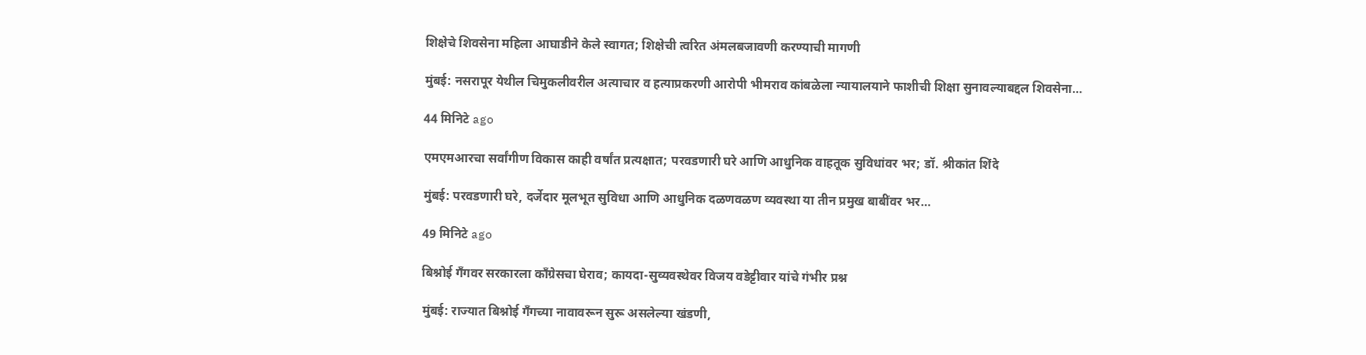शिक्षेचे शिवसेना महिला आघाडीने केले स्वागत; शिक्षेची त्वरित अंमलबजावणी करण्याची मागणी

मुंबई: नसरापूर येथील चिमुकलीवरील अत्याचार व हत्याप्रकरणी आरोपी भीमराव कांबळेला न्यायालयाने फाशीची शिक्षा सुनावल्याबद्दल शिवसेना…

44 मिनिटे ago

एमएमआरचा सर्वांगीण विकास काही वर्षांत प्रत्यक्षात; परवडणारी घरे आणि आधुनिक वाहतूक सुविधांवर भर; डॉ. श्रीकांत शिंदे

मुंबई: परवडणारी घरे, दर्जेदार मूलभूत सुविधा आणि आधुनिक दळणवळण व्यवस्था या तीन प्रमुख बाबींवर भर…

49 मिनिटे ago

बिश्नोई गँगवर सरकारला काँग्रेसचा घेराव; कायदा-सुव्यवस्थेवर विजय वडेट्टीवार यांचे गंभीर प्रश्न

मुंबई: राज्यात बिश्नोई गँगच्या नावावरून सुरू असलेल्या खंडणी,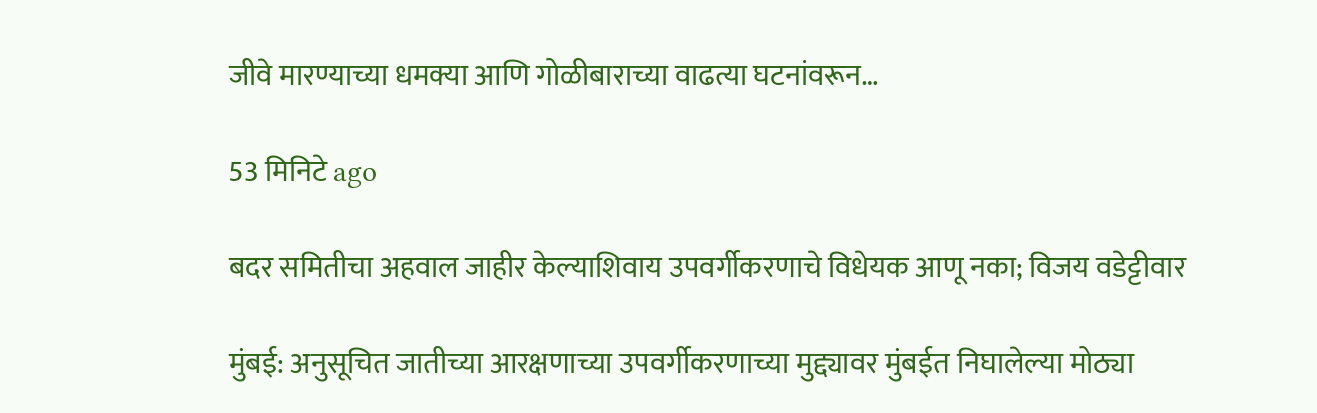जीवे मारण्याच्या धमक्या आणि गोळीबाराच्या वाढत्या घटनांवरून…

53 मिनिटे ago

बदर समितीचा अहवाल जाहीर केल्याशिवाय उपवर्गीकरणाचे विधेयक आणू नका; विजय वडेट्टीवार

मुंबई: अनुसूचित जातीच्या आरक्षणाच्या उपवर्गीकरणाच्या मुद्द्यावर मुंबईत निघालेल्या मोठ्या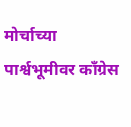मोर्चाच्या पार्श्वभूमीवर काँग्रेस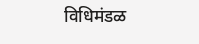विधिमंडळ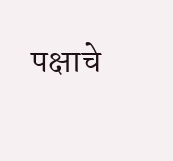पक्षाचे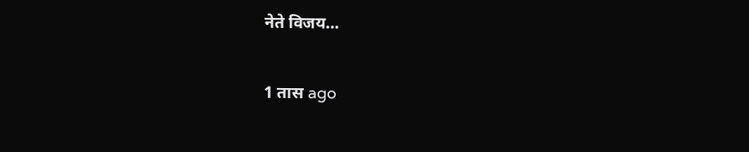नेते विजय…

1 तास ago